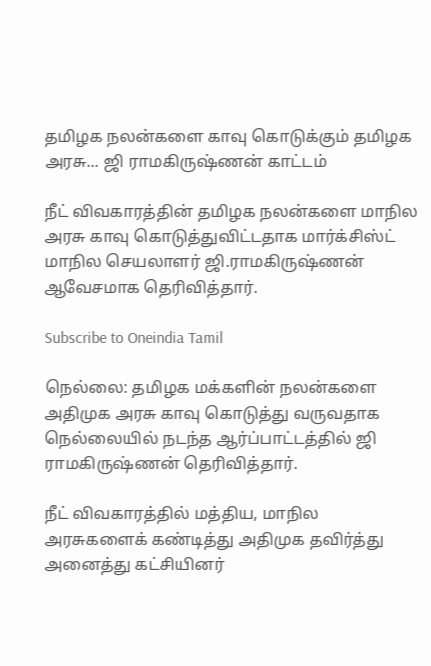தமிழக நலன்களை காவு கொடுக்கும் தமிழக அரசு... ஜி ராமகிருஷ்ணன் காட்டம்

நீட் விவகாரத்தின் தமிழக நலன்களை மாநில அரசு காவு கொடுத்துவிட்டதாக மார்க்சிஸ்ட் மாநில செயலாளர் ஜி.ராமகிருஷ்ணன் ஆவேசமாக தெரிவித்தார்.

Subscribe to Oneindia Tamil

நெல்லை: தமிழக மக்களின் நலன்களை அதிமுக அரசு காவு கொடுத்து வருவதாக நெல்லையில் நடந்த ஆர்ப்பாட்டத்தில் ஜி ராமகிருஷ்ணன் தெரிவித்தார்.

நீட் விவகாரத்தில் மத்திய, மாநில அரசுகளைக் கண்டித்து அதிமுக தவிர்த்து அனைத்து கட்சியினர்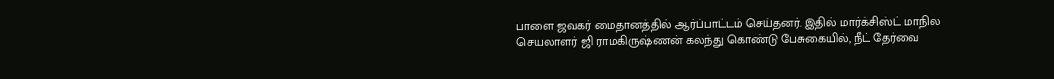பாளை ஜவகர் மைதானத்தில் ஆர்ப்பாட்டம் செய்தனர். இதில் மார்க்சிஸ்ட் மாநில செயலாளர் ஜி ராமகிருஷ்ணன் கலந்து கொண்டு பேசுகையில், நீட் தேர்வை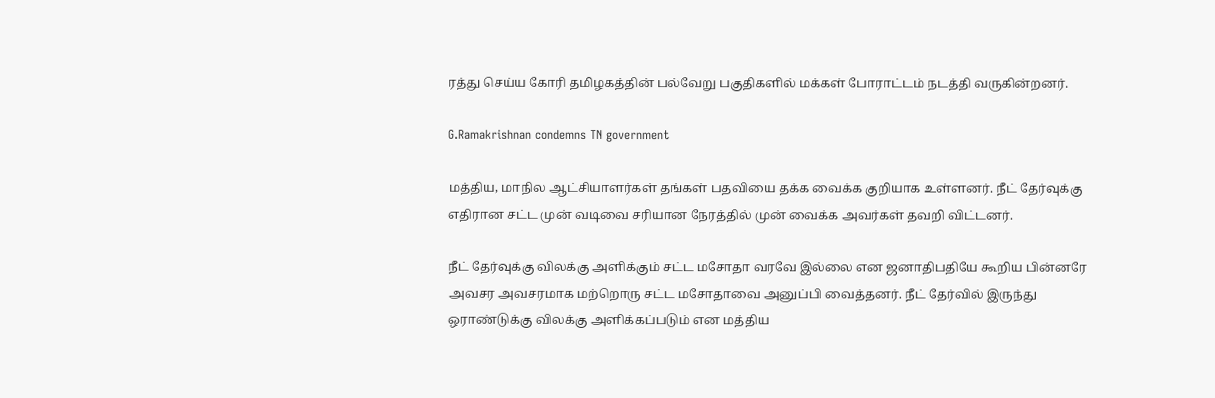ரத்து செய்ய கோரி தமிழகத்தின் பல்வேறு பகுதிகளில் மக்கள் போராட்டம் நடத்தி வருகின்றனர்.

G.Ramakrishnan condemns TN government

மத்திய, மாநில ஆட்சியாளர்கள் தங்கள் பதவியை தக்க வைக்க குறியாக உள்ளனர். நீட் தேர்வுக்கு எதிரான சட்ட முன் வடிவை சரியான நேரத்தில் முன் வைக்க அவர்கள் தவறி விட்டனர்.

நீட் தேர்வுக்கு விலக்கு அளிக்கும் சட்ட மசோதா வரவே இல்லை என ஜனாதிபதியே கூறிய பின்னரே அவசர அவசரமாக மற்றொரு சட்ட மசோதாவை அனுப்பி வைத்தனர். நீட் தேர்வில் இருந்து ஒராண்டுக்கு விலக்கு அளிக்கப்படும் என மத்திய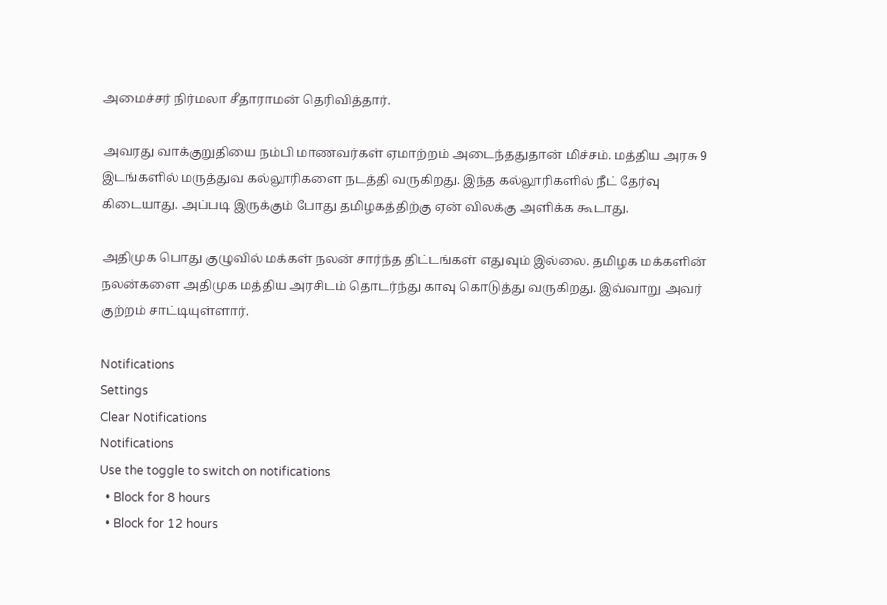அமைச்சர் நிர்மலா சீதாராமன் தெரிவித்தார்.

அவரது வாக்குறுதியை நம்பி மாணவர்கள் ஏமாற்றம் அடைந்ததுதான் மிச்சம். மத்திய அரசு 9 இடங்களில் மருத்துவ கல்லூரிகளை நடத்தி வருகிறது. இந்த கல்லூரிகளில் நீட் தேர்வு கிடையாது. அப்படி இருக்கும் போது தமிழகத்திற்கு ஏன் விலக்கு அளிக்க கூடாது.

அதிமுக பொது குழுவில் மக்கள் நலன் சார்ந்த திட்டங்கள் எதுவும் இல்லை. தமிழக மக்களின் நலன்களை அதிமுக மத்திய அரசிடம் தொடர்ந்து காவு கொடுத்து வருகிறது. இவ்வாறு அவர் குற்றம் சாட்டியுள்ளார்.

Notifications
Settings
Clear Notifications
Notifications
Use the toggle to switch on notifications
  • Block for 8 hours
  • Block for 12 hours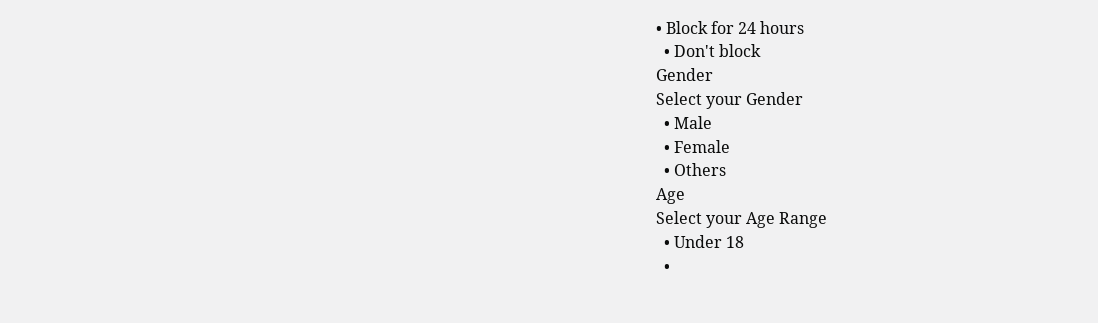• Block for 24 hours
  • Don't block
Gender
Select your Gender
  • Male
  • Female
  • Others
Age
Select your Age Range
  • Under 18
  •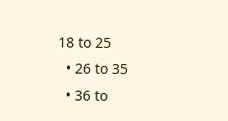18 to 25
  • 26 to 35
  • 36 to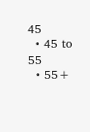45
  • 45 to 55
  • 55+